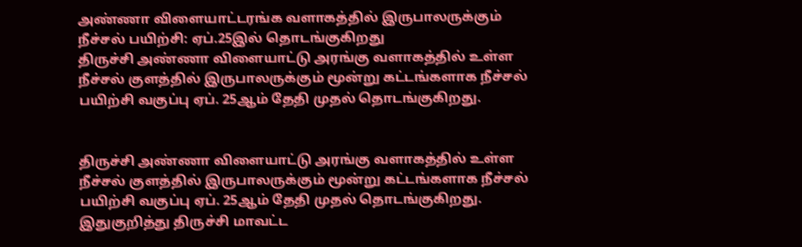அண்ணா விளையாட்டரங்க வளாகத்தில் இருபாலருக்கும் நீச்சல் பயிற்சி: ஏப்.25இல் தொடங்குகிறது
திருச்சி அண்ணா விளையாட்டு அரங்கு வளாகத்தில் உள்ள நீச்சல் குளத்தில் இருபாலருக்கும் மூன்று கட்டங்களாக நீச்சல் பயிற்சி வகுப்பு ஏப். 25ஆம் தேதி முதல் தொடங்குகிறது.


திருச்சி அண்ணா விளையாட்டு அரங்கு வளாகத்தில் உள்ள நீச்சல் குளத்தில் இருபாலருக்கும் மூன்று கட்டங்களாக நீச்சல் பயிற்சி வகுப்பு ஏப். 25ஆம் தேதி முதல் தொடங்குகிறது.
இதுகுறித்து திருச்சி மாவட்ட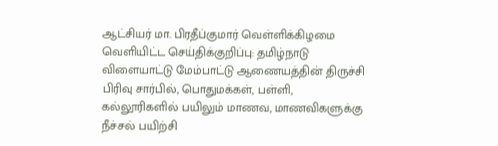ஆட்சியர் மா. பிரதீப்குமார் வெள்ளிக்கிழமை வெளியிட்ட செய்திக்குறிப்பு: தமிழ்நாடு விளையாட்டு மேம்பாட்டு ஆணையத்தின் திருச்சி பிரிவு சார்பில், பொதுமக்கள், பள்ளி, கல்லூரிகளில் பயிலும் மாணவ, மாணவிகளுக்கு நீச்சல் பயிற்சி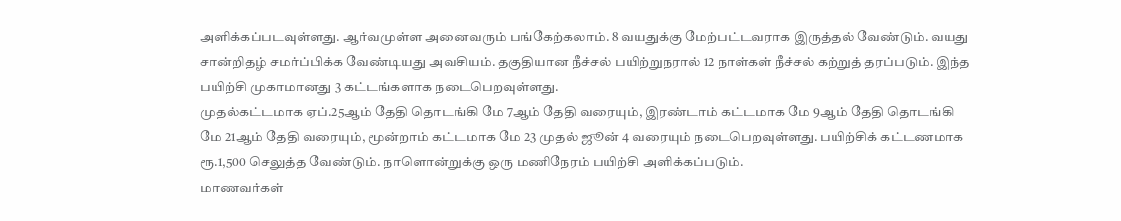அளிக்கப்படவுள்ளது. ஆர்வமுள்ள அனைவரும் பங்கேற்கலாம். 8 வயதுக்கு மேற்பட்டவராக இருத்தல் வேண்டும். வயது சான்றிதழ் சமர்ப்பிக்க வேண்டியது அவசியம். தகுதியான நீச்சல் பயிற்றுநரால் 12 நாள்கள் நீச்சல் கற்றுத் தரப்படும். இந்த பயிற்சி முகாமானது 3 கட்டங்களாக நடைபெறவுள்ளது.
முதல்கட்டமாக ஏப்.25ஆம் தேதி தொடங்கி மே 7ஆம் தேதி வரையும், இரண்டாம் கட்டமாக மே 9ஆம் தேதி தொடங்கி மே 21ஆம் தேதி வரையும், மூன்றாம் கட்டமாக மே 23 முதல் ஜூன் 4 வரையும் நடைபெறவுள்ளது. பயிற்சிக் கட்டணமாக ரூ.1,500 செலுத்த வேண்டும். நாளொன்றுக்கு ஒரு மணிநேரம் பயிற்சி அளிக்கப்படும்.
மாணவர்கள்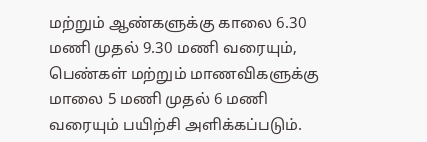மற்றும் ஆண்களுக்கு காலை 6.30 மணி முதல் 9.30 மணி வரையும், பெண்கள் மற்றும் மாணவிகளுக்கு மாலை 5 மணி முதல் 6 மணி வரையும் பயிற்சி அளிக்கப்படும்.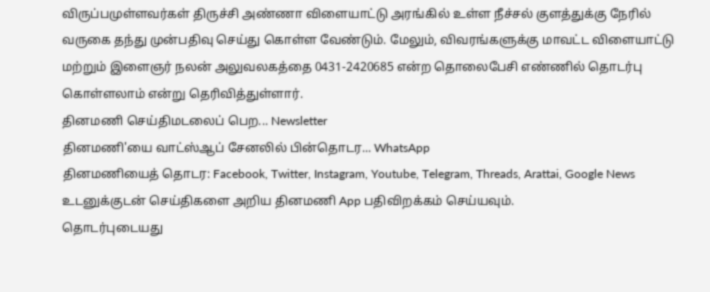விருப்பமுள்ளவர்கள் திருச்சி அண்ணா விளையாட்டு அரங்கில் உள்ள நீச்சல் குளத்துக்கு நேரில் வருகை தந்து முன்பதிவு செய்து கொள்ள வேண்டும். மேலும், விவரங்களுக்கு மாவட்ட விளையாட்டு மற்றும் இளைஞர் நலன் அலுவலகத்தை 0431-2420685 என்ற தொலைபேசி எண்ணில் தொடர்பு கொள்ளலாம் என்று தெரிவித்துள்ளார்.
தினமணி செய்திமடலைப் பெற... Newsletter
தினமணி'யை வாட்ஸ்ஆப் சேனலில் பின்தொடர... WhatsApp
தினமணியைத் தொடர: Facebook, Twitter, Instagram, Youtube, Telegram, Threads, Arattai, Google News
உடனுக்குடன் செய்திகளை அறிய தினமணி App பதிவிறக்கம் செய்யவும்.
தொடர்புடையது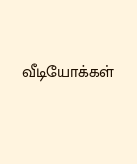வீடியோக்கள்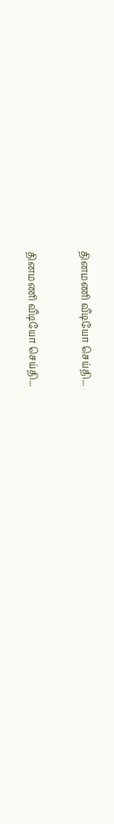தினமணி வீடியோ செய்தி...

தினமணி வீடியோ செய்தி...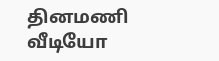தினமணி வீடியோ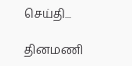செய்தி...

தினமணி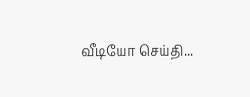வீடியோ செய்தி...